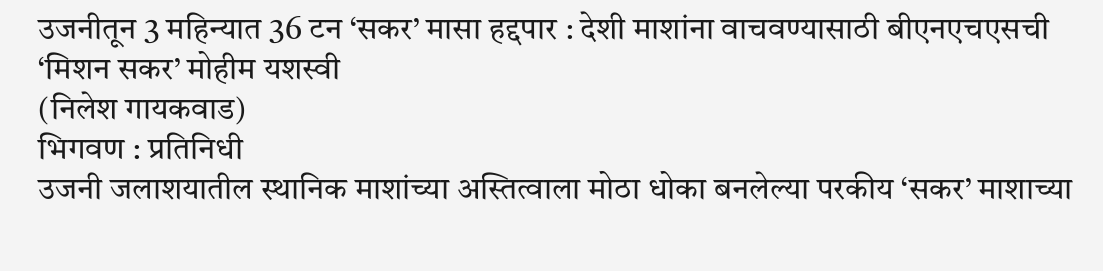उजनीतून 3 महिन्यात 36 टन ‘सकर’ मासा हद्दपार : देशी माशांना वाचवण्यासाठी बीएनएचएसची ‘मिशन सकर’ मोहीम यशस्वी
(निलेश गायकवाड)
भिगवण : प्रतिनिधी
उजनी जलाशयातील स्थानिक माशांच्या अस्तित्वाला मोठा धोका बनलेल्या परकीय ‘सकर’ माशाच्या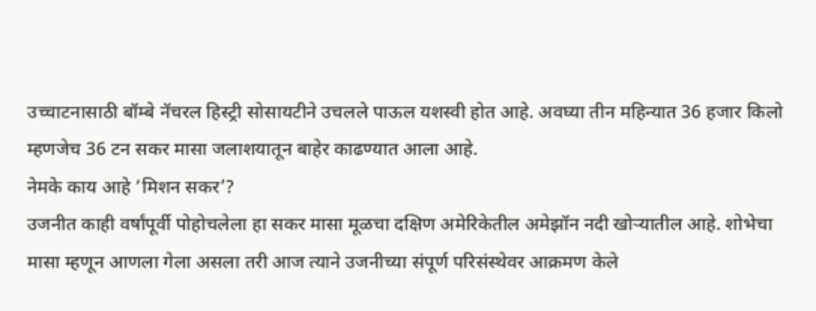उच्चाटनासाठी बॉम्बे नॅचरल हिस्ट्री सोसायटीने उचलले पाऊल यशस्वी होत आहे. अवघ्या तीन महिन्यात 36 हजार किलो म्हणजेच 36 टन सकर मासा जलाशयातून बाहेर काढण्यात आला आहे.
नेमके काय आहे ‘मिशन सकर’?
उजनीत काही वर्षांपूर्वी पोहोचलेला हा सकर मासा मूळचा दक्षिण अमेरिकेतील अमेझॉन नदी खोऱ्यातील आहे. शोभेचा मासा म्हणून आणला गेला असला तरी आज त्याने उजनीच्या संपूर्ण परिसंस्थेवर आक्रमण केले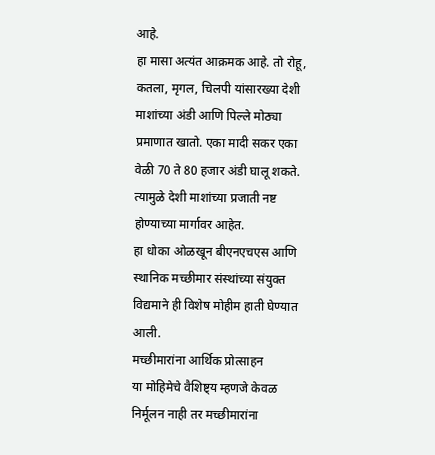आहे.
हा मासा अत्यंत आक्रमक आहे. तो रोहू, कतला, मृगल, चिलपी यांसारख्या देशी माशांच्या अंडी आणि पिल्ले मोठ्या प्रमाणात खातो. एका मादी सकर एका वेळी 70 ते 80 हजार अंडी घालू शकते. त्यामुळे देशी माशांच्या प्रजाती नष्ट होण्याच्या मार्गावर आहेत.
हा धोका ओळखून बीएनएचएस आणि स्थानिक मच्छीमार संस्थांच्या संयुक्त विद्यमाने ही विशेष मोहीम हाती घेण्यात आली.
मच्छीमारांना आर्थिक प्रोत्साहन
या मोहिमेचे वैशिष्ट्य म्हणजे केवळ निर्मूलन नाही तर मच्छीमारांना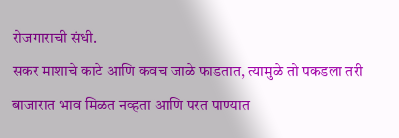रोजगाराची संधी.
सकर माशाचे काटे आणि कवच जाळे फाडतात, त्यामुळे तो पकडला तरी बाजारात भाव मिळत नव्हता आणि परत पाण्यात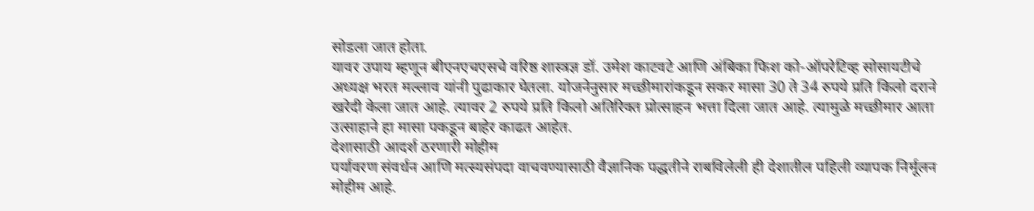सोडला जात होता.
यावर उपाय म्हणून बीएनएचएसचे वरिष्ठ शास्त्रज्ञ डॉ. उमेश काटवटे आणि अंबिका फिश को-ऑपरेटिव्ह सोसायटीचे अध्यक्ष भरत मल्लाव यांनी पुढाकार घेतला. योजनेनुसार मच्छीमारांकडून सकर मासा 30 ते 34 रुपये प्रति किलो दराने खरेदी केला जात आहे. त्यावर 2 रुपये प्रति किलो अतिरिक्त प्रोत्साहन भत्ता दिला जात आहे. त्यामुळे मच्छीमार आता उत्साहाने हा मासा पकडून बाहेर काढत आहेत.
देशासाठी आदर्श ठरणारी मोहीम
पर्यावरण संवर्धन आणि मत्स्यसंपदा वाचवण्यासाठी वैज्ञानिक पद्धतीने राबविलेली ही देशातील पहिली व्यापक निर्मूलन मोहीम आहे.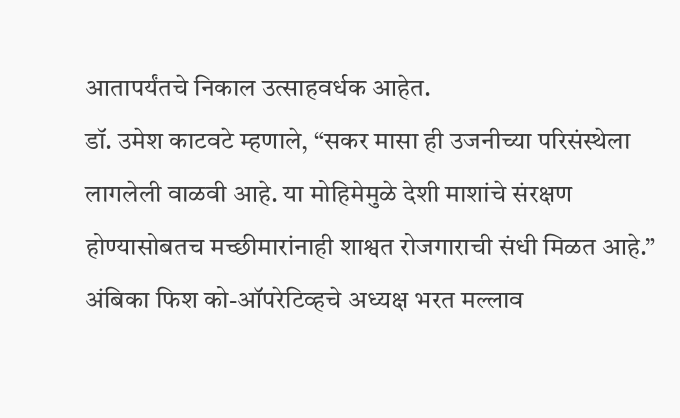आतापर्यंतचे निकाल उत्साहवर्धक आहेत.
डॉ. उमेश काटवटे म्हणाले, “सकर मासा ही उजनीच्या परिसंस्थेला लागलेली वाळवी आहे. या मोहिमेमुळे देशी माशांचे संरक्षण होण्यासोबतच मच्छीमारांनाही शाश्वत रोजगाराची संधी मिळत आहे.”
अंबिका फिश को-ऑपरेटिव्हचे अध्यक्ष भरत मल्लाव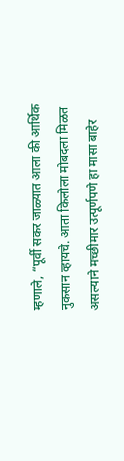म्हणाले, “पूर्वी सकर जाळ्यात आला की आर्थिक नुकसान व्हायचे. आता किलोला मोबदला मिळत असल्याने मच्छीमार उत्पूर्णपणे हा मासा बाहेर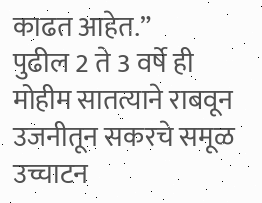काढत आहेत.”
पुढील 2 ते 3 वर्षे ही मोहीम सातत्याने राबवून उजनीतून सकरचे समूळ उच्चाटन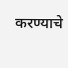करण्याचे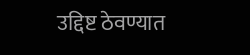उद्दिष्ट ठेवण्यात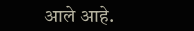आले आहे.